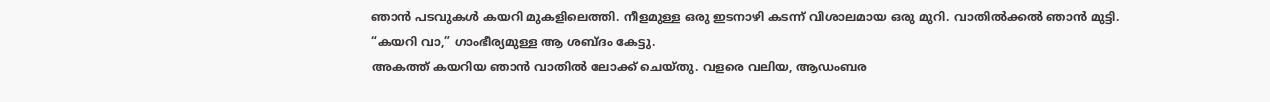ഞാൻ പടവുകൾ കയറി മുകളിലെത്തി. നീളമുള്ള ഒരു ഇടനാഴി കടന്ന് വിശാലമായ ഒരു മുറി. വാതിൽക്കൽ ഞാൻ മുട്ടി.
“കയറി വാ,” ഗാംഭീര്യമുള്ള ആ ശബ്ദം കേട്ടു.
അകത്ത് കയറിയ ഞാൻ വാതിൽ ലോക്ക് ചെയ്തു. വളരെ വലിയ, ആഡംബര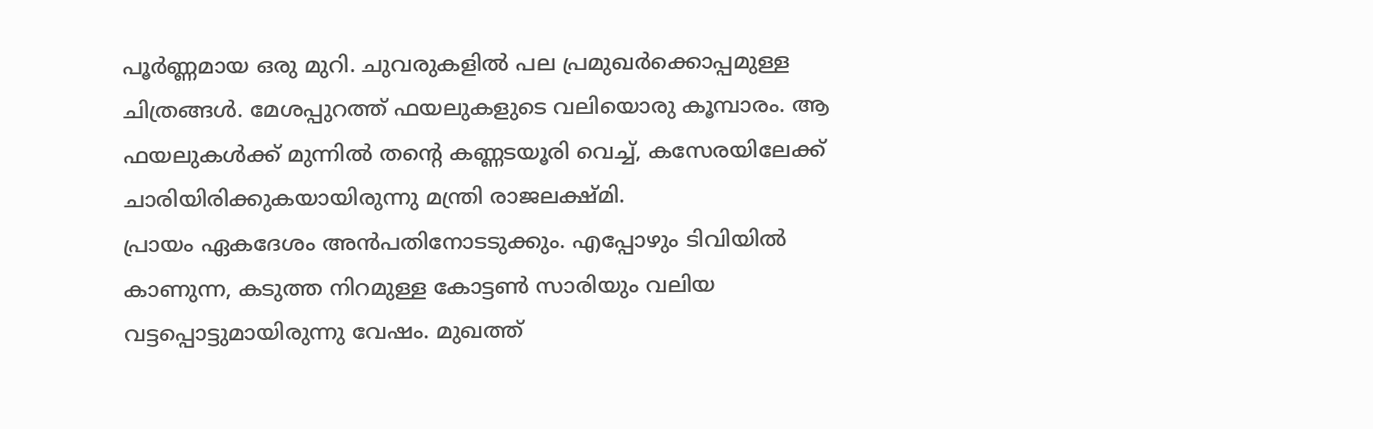പൂർണ്ണമായ ഒരു മുറി. ചുവരുകളിൽ പല പ്രമുഖർക്കൊപ്പമുള്ള ചിത്രങ്ങൾ. മേശപ്പുറത്ത് ഫയലുകളുടെ വലിയൊരു കൂമ്പാരം. ആ ഫയലുകൾക്ക് മുന്നിൽ തൻ്റെ കണ്ണടയൂരി വെച്ച്, കസേരയിലേക്ക് ചാരിയിരിക്കുകയായിരുന്നു മന്ത്രി രാജലക്ഷ്മി.
പ്രായം ഏകദേശം അൻപതിനോടടുക്കും. എപ്പോഴും ടിവിയിൽ കാണുന്ന, കടുത്ത നിറമുള്ള കോട്ടൺ സാരിയും വലിയ വട്ടപ്പൊട്ടുമായിരുന്നു വേഷം. മുഖത്ത്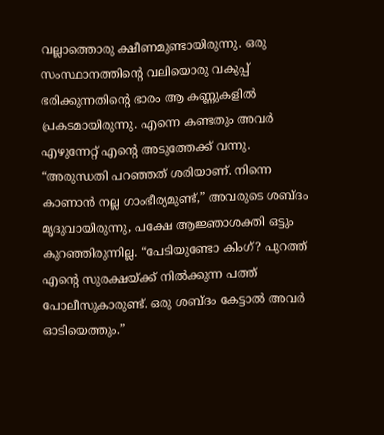വല്ലാത്തൊരു ക്ഷീണമുണ്ടായിരുന്നു. ഒരു സംസ്ഥാനത്തിൻ്റെ വലിയൊരു വകുപ്പ് ഭരിക്കുന്നതിൻ്റെ ഭാരം ആ കണ്ണുകളിൽ പ്രകടമായിരുന്നു. എന്നെ കണ്ടതും അവർ എഴുന്നേറ്റ് എൻ്റെ അടുത്തേക്ക് വന്നു.
“അരുന്ധതി പറഞ്ഞത് ശരിയാണ്. നിന്നെ കാണാൻ നല്ല ഗാംഭീര്യമുണ്ട്,” അവരുടെ ശബ്ദം മൃദുവായിരുന്നു, പക്ഷേ ആജ്ഞാശക്തി ഒട്ടും കുറഞ്ഞിരുന്നില്ല. “പേടിയുണ്ടോ കിംഗ്? പുറത്ത് എൻ്റെ സുരക്ഷയ്ക്ക് നിൽക്കുന്ന പത്ത് പോലീസുകാരുണ്ട്. ഒരു ശബ്ദം കേട്ടാൽ അവർ ഓടിയെത്തും.”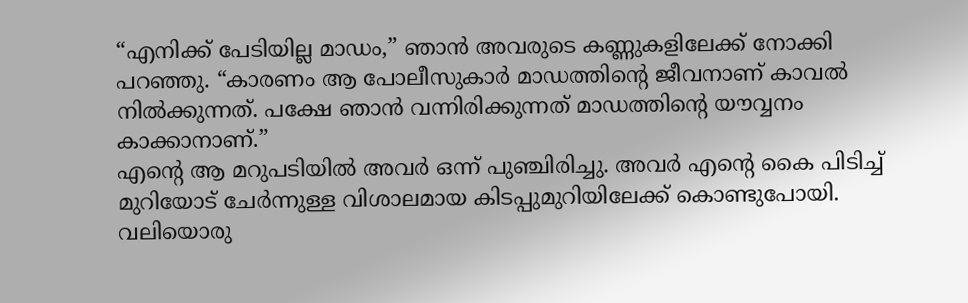“എനിക്ക് പേടിയില്ല മാഡം,” ഞാൻ അവരുടെ കണ്ണുകളിലേക്ക് നോക്കി പറഞ്ഞു. “കാരണം ആ പോലീസുകാർ മാഡത്തിൻ്റെ ജീവനാണ് കാവൽ നിൽക്കുന്നത്. പക്ഷേ ഞാൻ വന്നിരിക്കുന്നത് മാഡത്തിൻ്റെ യൗവ്വനം കാക്കാനാണ്.”
എൻ്റെ ആ മറുപടിയിൽ അവർ ഒന്ന് പുഞ്ചിരിച്ചു. അവർ എൻ്റെ കൈ പിടിച്ച് മുറിയോട് ചേർന്നുള്ള വിശാലമായ കിടപ്പുമുറിയിലേക്ക് കൊണ്ടുപോയി. വലിയൊരു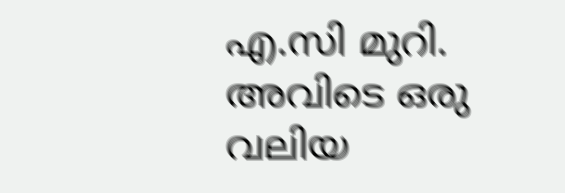എ.സി മുറി. അവിടെ ഒരു വലിയ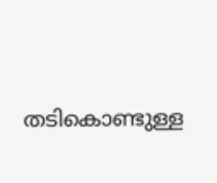തടികൊണ്ടുള്ള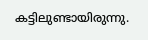കട്ടിലുണ്ടായിരുന്നു.